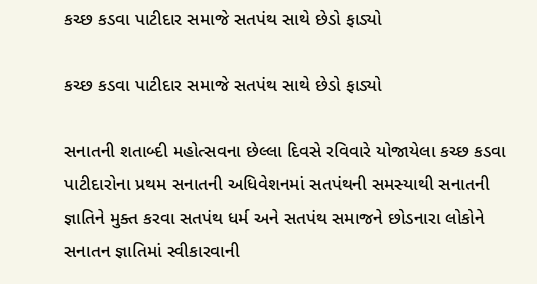કચ્છ કડવા પાટીદાર સમાજે સતપંથ સાથે છેડો ફાડ્યો

કચ્છ કડવા પાટીદાર સમાજે સતપંથ સાથે છેડો ફાડ્યો

સનાતની શતાબ્દી મહોત્સવના છેલ્લા દિવસે રવિવારે યોજાયેલા કચ્છ કડવા પાટીદારોના પ્રથમ સનાતની અધિવેશનમાં સતપંથની સમસ્યાથી સનાતની જ્ઞાતિને મુક્ત કરવા સતપંથ ધર્મ અને સતપંથ સમાજને છોડનારા લોકોને સનાતન જ્ઞાતિમાં સ્વીકારવાની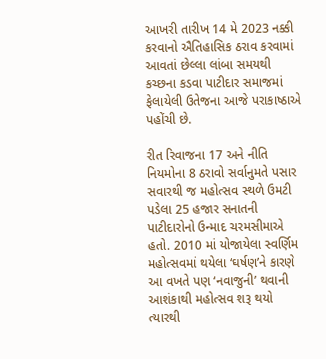આખરી તારીખ 14 મે 2023 નક્કી કરવાનો ઐતિહાસિક ઠરાવ કરવામાં આવતાં છેલ્લા લાંબા સમયથી કચ્છના કડવા પાટીદાર સમાજમાં ફેલાયેલી ઉતેજના આજે પરાકાષ્ઠાએ પહોંચી છે.

રીત રિવાજના 17 અને નીતિ નિયમોના 8 ઠરાવો સર્વાનુમતે પસાર
સવારથી જ મહોત્સવ સ્થળે ઉમટી પડેલા 25 હજાર સનાતની પાટીદારોનો ઉન્માદ ચરમસીમાએ હતો. 2010 માં યોજાયેલા સ્વર્ણિમ મહોત્સવમાં થયેલા ‘ઘર્ષણ’ને કારણે આ વખતે પણ ‘નવાજુની’ થવાની આશંકાથી મહોત્સવ શરૂ થયો ત્યારથી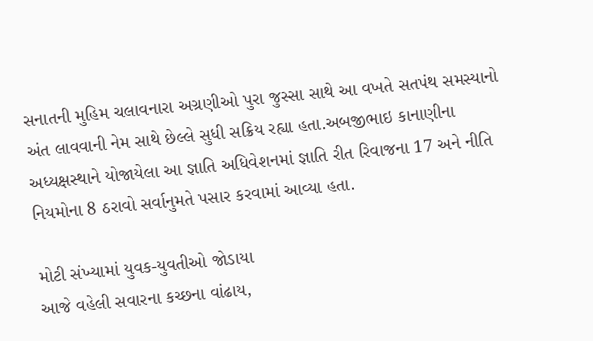સનાતની મુહિમ ચલાવનારા અગ્રણીઓ પુરા જુસ્સા સાથે આ વખતે સતપંથ સમસ્યાનો અંત લાવવાની નેમ સાથે છેલ્લે સુધી સક્રિય રહ્યા હતા.અબજીભાઇ કાનાણીના અધ્યક્ષસ્થાને યોજાયેલા આ જ્ઞાતિ અધિવેશનમાં જ્ઞાતિ રીત રિવાજના 17 અને નીતિ નિયમોના 8 ઠરાવો સર્વાનુમતે પસાર કરવામાં આવ્યા હતા.

મોટી સંખ્યામાં યુવક-યુવતીઓ જોડાયા
આજે વહેલી સવારના કચ્છના વાંઢાય,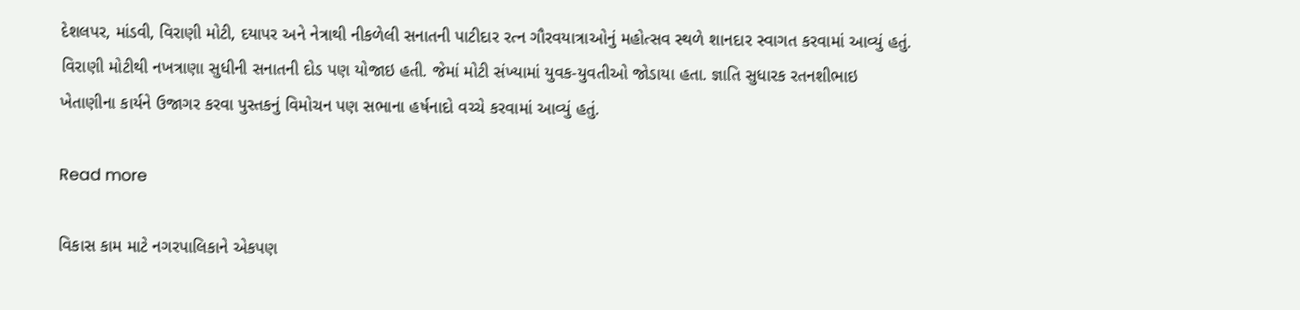દેશલપર, માંડવી, વિરાણી મોટી, દયાપર અને નેત્રાથી નીકળેલી સનાતની પાટીદાર રત્ન ગૌરવયાત્રાઓનું મહોત્સવ સ્થળે શાનદાર સ્વાગત કરવામાં આવ્યું હતું. વિરાણી મોટીથી નખત્રાણા સુધીની સનાતની દોડ પણ યોજાઇ હતી. જેમાં મોટી સંખ્યામાં યુવક-યુવતીઓ જોડાયા હતા. જ્ઞાતિ સુધારક રતનશીભાઇ ખેતાણીના કાર્યને ઉજાગર કરવા પુસ્તકનું વિમોચન પણ સભાના હર્ષનાદો વચ્ચે કરવામાં આવ્યું હતું.

Read more

વિકાસ કામ માટે નગરપાલિકાને એકપણ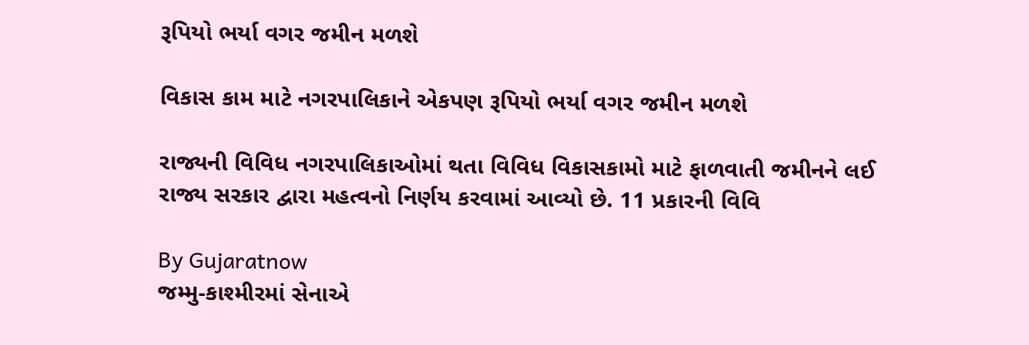રૂપિયો ભર્યા વગર જમીન મળશે

વિકાસ કામ માટે નગરપાલિકાને એકપણ રૂપિયો ભર્યા વગર જમીન મળશે

રાજ્યની વિવિધ નગરપાલિકાઓમાં થતા વિવિધ વિકાસકામો માટે ફાળવાતી જમીનને લઈ રાજ્ય સરકાર દ્વારા મહત્વનો નિર્ણય કરવામાં આવ્યો છે. 11 પ્રકારની વિવિ

By Gujaratnow
જમ્મુ-કાશ્મીરમાં સેનાએ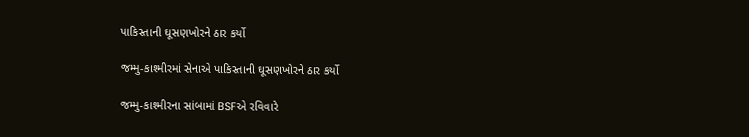પાકિસ્તાની ઘૂસણખોરને ઠાર કર્યો

જમ્મુ-કાશ્મીરમાં સેનાએ પાકિસ્તાની ઘૂસણખોરને ઠાર કર્યો

જમ્મુ-કાશ્મીરના સાંબામાં BSFએ રવિવારે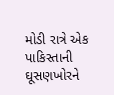મોડી રાત્રે એક પાકિસ્તાની ઘૂસણખોરને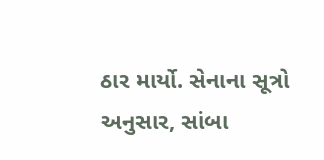ઠાર માર્યો. સેનાના સૂત્રો અનુસાર, સાંબા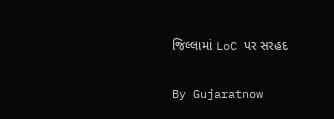જિલ્લામાં LoC પર સરહદ

By Gujaratnow